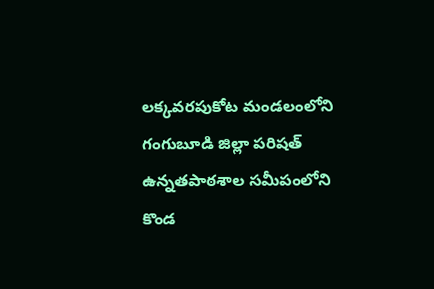లక్కవరపుకోట మండలంలోని గంగుబూడి జిల్లా పరిషత్ ఉన్నతపాఠశాల సమీపంలోని కొండ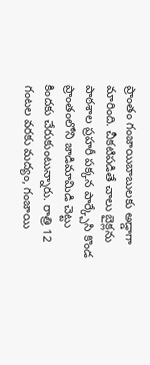ప్రాంతం గంజాయిబాబులకు అడ్డాగా మారింది. చీకటిపడితే చాలు బైక్లను పాఠశాల ప్రహరీ పక్కన పార్క్చేసి కొండ ప్రాంతంలోని జాడిమామిడి చెట్టు కిందకు చేరుకుంటున్నారు. రాత్రి 12 గంటల వరకు మద్యం, గంజాయి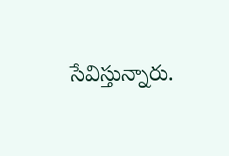సేవిస్తున్నారు.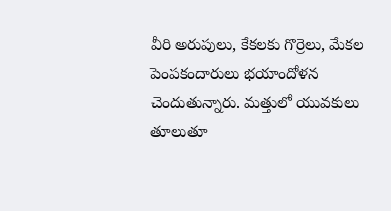వీరి అరుపులు, కేకలకు గొర్రెలు, మేకల పెంపకందారులు భయాందోళన చెందుతున్నారు. మత్తులో యువకులు తూలుతూ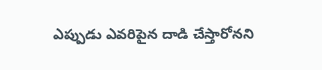ఎప్పుడు ఎవరిపైన దాడి చేస్తారోనని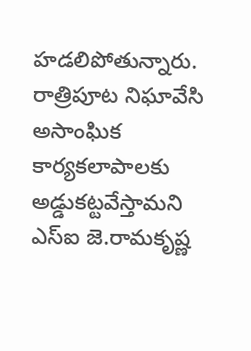హడలిపోతున్నారు. రాత్రిపూట నిఘావేసి అసాంఘిక కార్యకలాపాలకు అడ్డుకట్టవేస్తామని ఎస్ఐ జె.రామకృష్ణ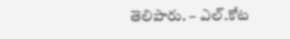తెలిపారు. – ఎల్.కోట